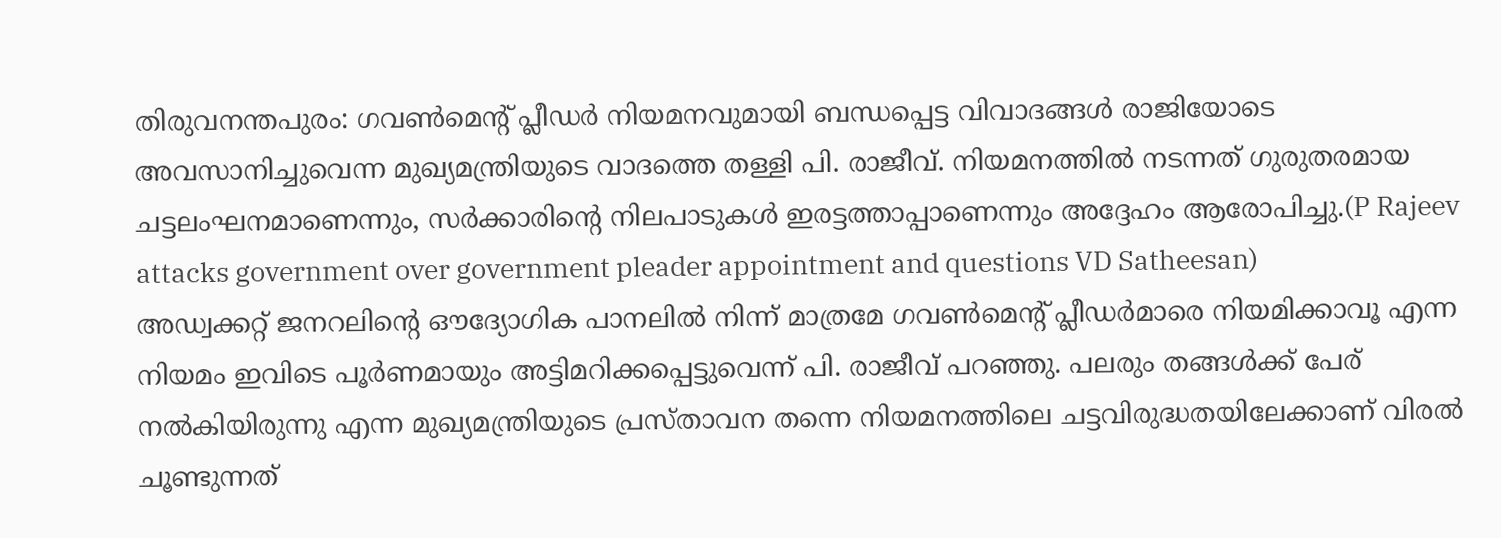തിരുവനന്തപുരം: ഗവൺമെന്റ് പ്ലീഡർ നിയമനവുമായി ബന്ധപ്പെട്ട വിവാദങ്ങൾ രാജിയോടെ അവസാനിച്ചുവെന്ന മുഖ്യമന്ത്രിയുടെ വാദത്തെ തള്ളി പി. രാജീവ്. നിയമനത്തിൽ നടന്നത് ഗുരുതരമായ ചട്ടലംഘനമാണെന്നും, സർക്കാരിന്റെ നിലപാടുകൾ ഇരട്ടത്താപ്പാണെന്നും അദ്ദേഹം ആരോപിച്ചു.(P Rajeev attacks government over government pleader appointment and questions VD Satheesan)
അഡ്വക്കറ്റ് ജനറലിന്റെ ഔദ്യോഗിക പാനലിൽ നിന്ന് മാത്രമേ ഗവൺമെന്റ് പ്ലീഡർമാരെ നിയമിക്കാവൂ എന്ന നിയമം ഇവിടെ പൂർണമായും അട്ടിമറിക്കപ്പെട്ടുവെന്ന് പി. രാജീവ് പറഞ്ഞു. പലരും തങ്ങൾക്ക് പേര് നൽകിയിരുന്നു എന്ന മുഖ്യമന്ത്രിയുടെ പ്രസ്താവന തന്നെ നിയമനത്തിലെ ചട്ടവിരുദ്ധതയിലേക്കാണ് വിരൽ ചൂണ്ടുന്നത്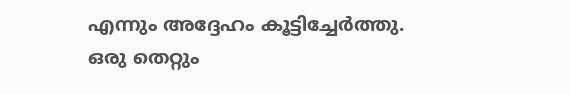എന്നും അദ്ദേഹം കൂട്ടിച്ചേർത്തു.
ഒരു തെറ്റും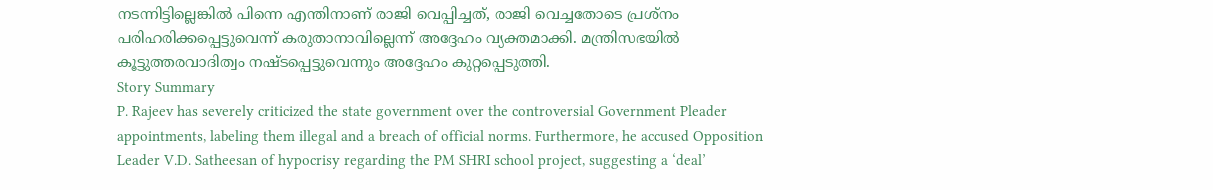നടന്നിട്ടില്ലെങ്കിൽ പിന്നെ എന്തിനാണ് രാജി വെപ്പിച്ചത്, രാജി വെച്ചതോടെ പ്രശ്നം പരിഹരിക്കപ്പെട്ടുവെന്ന് കരുതാനാവില്ലെന്ന് അദ്ദേഹം വ്യക്തമാക്കി. മന്ത്രിസഭയിൽ കൂട്ടുത്തരവാദിത്വം നഷ്ടപ്പെട്ടുവെന്നും അദ്ദേഹം കുറ്റപ്പെടുത്തി.
Story Summary
P. Rajeev has severely criticized the state government over the controversial Government Pleader appointments, labeling them illegal and a breach of official norms. Furthermore, he accused Opposition Leader V.D. Satheesan of hypocrisy regarding the PM SHRI school project, suggesting a ‘deal’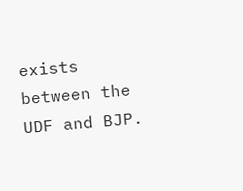exists between the UDF and BJP.